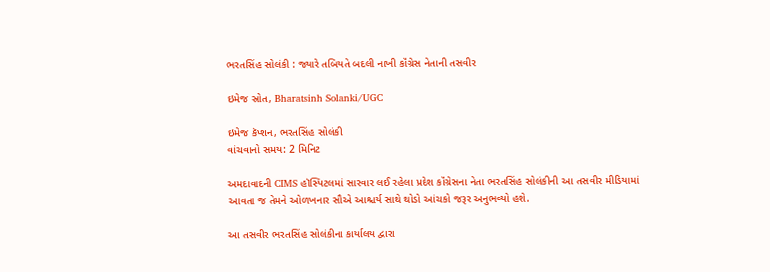ભરતસિંહ સોલંકી : જ્યારે તબિયતે બદલી નાખી કૉંગ્રેસ નેતાની તસવીર

ઇમેજ સ્રોત, Bharatsinh Solanki/UGC

ઇમેજ કૅપ્શન, ભરતસિંહ સોલંકી
વાંચવાનો સમય: 2 મિનિટ

અમદાવાદની CIMS હૉસ્પિટલમાં સારવાર લઈ રહેલા પ્રદેશ કૉંગ્રેસના નેતા ભરતસિંહ સોલંકીની આ તસવીર મીડિયામાં આવતા જ તેમને ઓળખનાર સૌએ આશ્ચર્ય સાથે થોડો આંચકો જરૂર અનુભવ્યો હશે.

આ તસવીર ભરતસિંહ સોલંકીના કાર્યાલય દ્વારા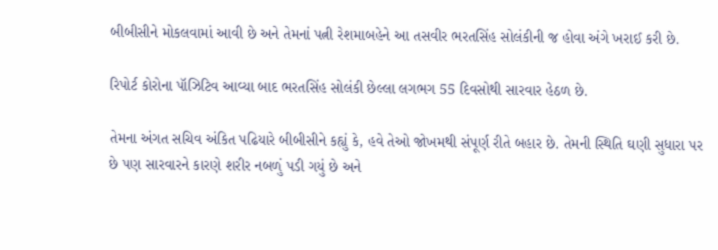બીબીસીને મોકલવામાં આવી છે અને તેમનાં પત્ની રેશમાબહેને આ તસવીર ભરતસિંહ સોલંકીની જ હોવા અંગે ખરાઈ કરી છે.

રિપોર્ટ કોરોના પૉઝિટિવ આવ્યા બાદ ભરતસિંહ સોલંકી છેલ્લા લગભગ 55 દિવસોથી સારવાર હેઠળ છે.

તેમના અંગત સચિવ અંકિત પઢિયારે બીબીસીને કહ્યું કે, હવે તેઓ જોખમથી સંપૂર્ણ રીતે બહાર છે. તેમની સ્થિતિ ઘણી સુધારા પર છે પણ સારવારને કારણે શરીર નબળું પડી ગયું છે અને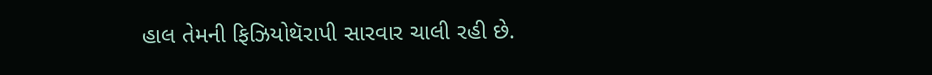હાલ તેમની ફિઝિયોથૅરાપી સારવાર ચાલી રહી છે.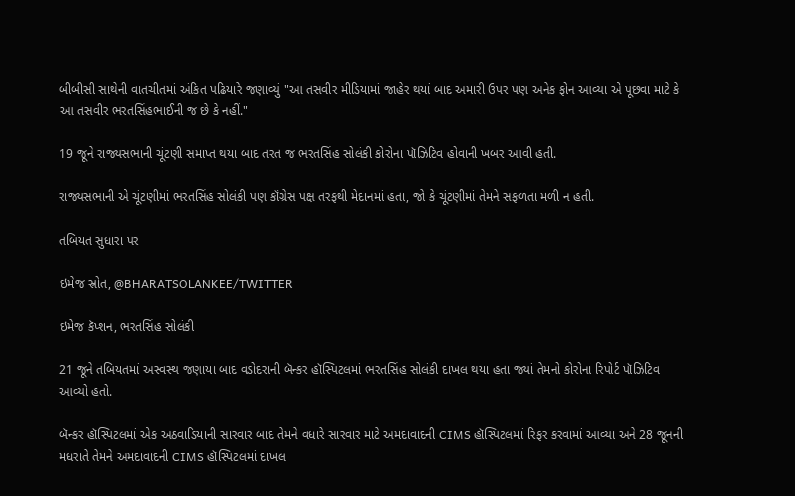બીબીસી સાથેની વાતચીતમાં અંકિત પઢિયારે જણાવ્યું "આ તસવીર મીડિયામાં જાહેર થયાં બાદ અમારી ઉપર પણ અનેક ફોન આવ્યા એ પૂછવા માટે કે આ તસવીર ભરતસિંહભાઈની જ છે કે નહીં."

19 જૂને રાજ્યસભાની ચૂંટણી સમાપ્ત થયા બાદ તરત જ ભરતસિંહ સોલંકી કોરોના પૉઝિટિવ હોવાની ખબર આવી હતી.

રાજ્યસભાની એ ચૂંટણીમાં ભરતસિંહ સોલંકી પણ કૉંગ્રેસ પક્ષ તરફથી મેદાનમાં હતા, જો કે ચૂંટણીમાં તેમને સફળતા મળી ન હતી.

તબિયત સુધારા પર

ઇમેજ સ્રોત, @BHARATSOLANKEE/TWITTER

ઇમેજ કૅપ્શન, ભરતસિંહ સોલંકી

21 જૂને તબિયતમાં અસ્વસ્થ જણાયા બાદ વડોદરાની બૅન્કર હૉસ્પિટલમાં ભરતસિંહ સોલંકી દાખલ થયા હતા જ્યાં તેમનો કોરોના રિપોર્ટ પૉઝિટિવ આવ્યો હતો.

બૅન્કર હૉસ્પિટલમાં એક અઠવાડિયાની સારવાર બાદ તેમને વધારે સારવાર માટે અમદાવાદની CIMS હૉસ્પિટલમાં રિફર કરવામાં આવ્યા અને 28 જૂનની મધરાતે તેમને અમદાવાદની CIMS હૉસ્પિટલમાં દાખલ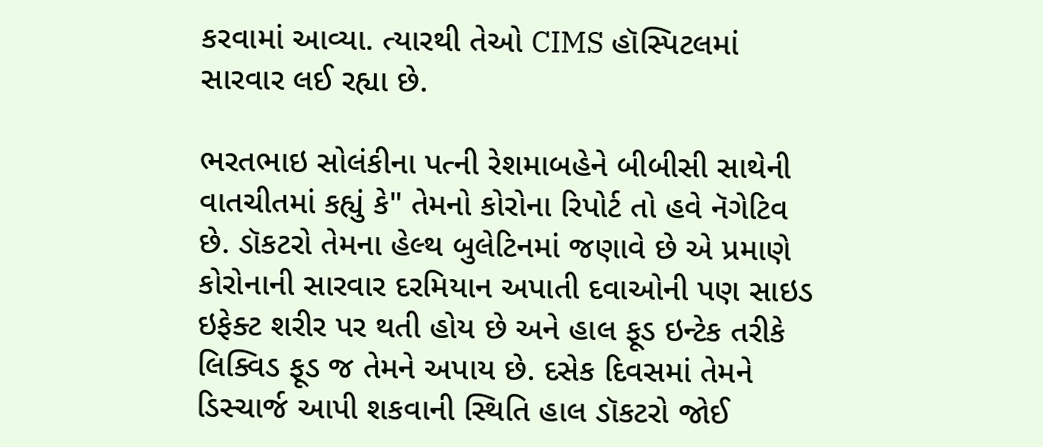કરવામાં આવ્યા. ત્યારથી તેઓ CIMS હૉસ્પિટલમાં સારવાર લઈ રહ્યા છે.

ભરતભાઇ સોલંકીના પત્ની રેશમાબહેને બીબીસી સાથેની વાતચીતમાં કહ્યું કે" તેમનો કોરોના રિપોર્ટ તો હવે નૅગેટિવ છે. ડૉકટરો તેમના હેલ્થ બુલેટિનમાં જણાવે છે એ પ્રમાણે કોરોનાની સારવાર દરમિયાન અપાતી દવાઓની પણ સાઇડ ઇફેક્ટ શરીર પર થતી હોય છે અને હાલ ફૂડ ઇન્ટેક તરીકે લિક્વિડ ફૂડ જ તેમને અપાય છે. દસેક દિવસમાં તેમને ડિસ્ચાર્જ આપી શકવાની સ્થિતિ હાલ ડૉકટરો જોઈ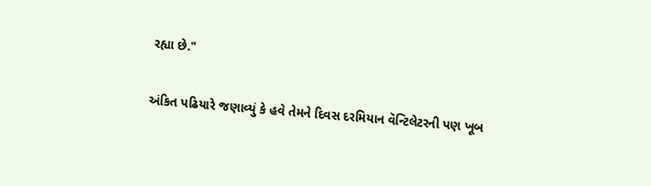રહ્યા છે."

અંકિત પઢિયારે જણાવ્યું કે હવે તેમને દિવસ દરમિયાન વૅન્ટિલેટરની પણ ખૂબ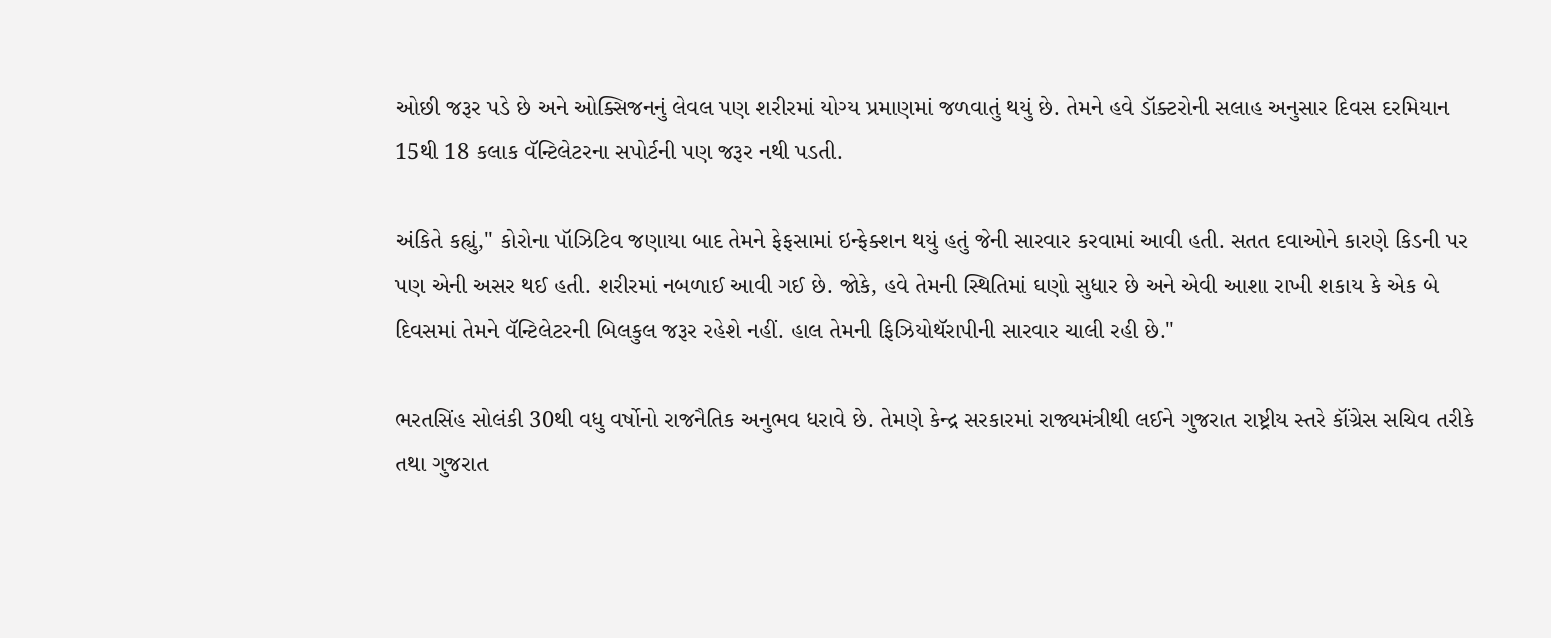ઓછી જરૂર પડે છે અને ઓક્સિજનનું લેવલ પણ શરીરમાં યોગ્ય પ્રમાણમાં જળવાતું થયું છે. તેમને હવે ડૉક્ટરોની સલાહ અનુસાર દિવસ દરમિયાન 15થી 18 કલાક વૅન્ટિલેટરના સપોર્ટની પણ જરૂર નથી પડતી.

અંકિતે કહ્યું," કોરોના પૉઝિટિવ જણાયા બાદ તેમને ફેફસામાં ઇન્ફેક્શન થયું હતું જેની સારવાર કરવામાં આવી હતી. સતત દવાઓને કારણે કિડની પર પણ એની અસર થઈ હતી. શરીરમાં નબળાઈ આવી ગઈ છે. જોકે, હવે તેમની સ્થિતિમાં ઘણો સુધાર છે અને એવી આશા રાખી શકાય કે એક બે દિવસમાં તેમને વૅન્ટિલેટરની બિલકુલ જરૂર રહેશે નહીં. હાલ તેમની ફિઝિયોથૅરાપીની સારવાર ચાલી રહી છે."

ભરતસિંહ સોલંકી 30થી વધુ વર્ષોનો રાજનૈતિક અનુભવ ધરાવે છે. તેમણે કેન્દ્ર સરકારમાં રાજ્યમંત્રીથી લઈને ગુજરાત રાષ્ટ્રીય સ્તરે કૉંગ્રેસ સચિવ તરીકે તથા ગુજરાત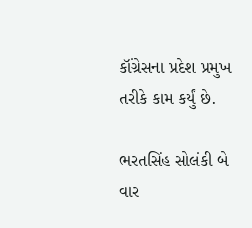કૉંગ્રેસના પ્રદેશ પ્રમુખ તરીકે કામ કર્યું છે.

ભરતસિંહ સોલંકી બે વાર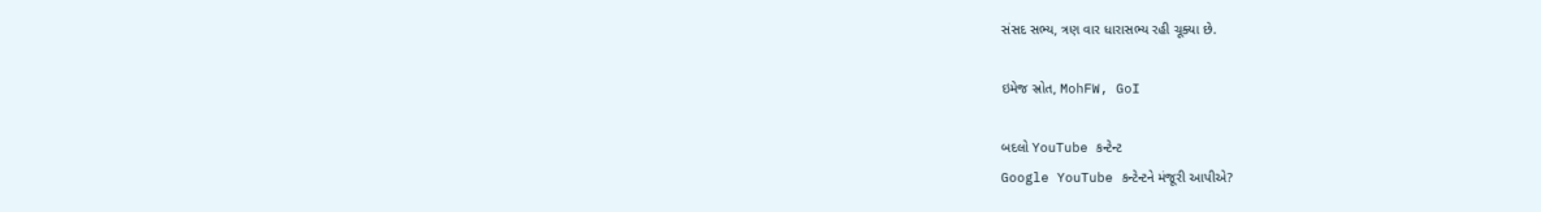સંસદ સભ્ય, ત્રણ વાર ધારાસભ્ય રહી ચૂક્યા છે.

ઇમેજ સ્રોત, MohFW, GoI

બદલો YouTube કન્ટેન્ટ
Google YouTube કન્ટેન્ટને મંજૂરી આપીએ?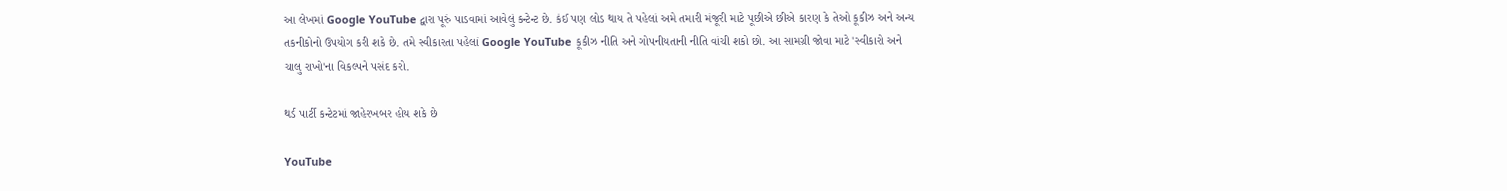આ લેખમાં Google YouTube દ્વારા પૂરું પાડવામાં આવેલું કન્ટેન્ટ છે. કંઈ પણ લોડ થાય તે પહેલાં અમે તમારી મંજૂરી માટે પૂછીએ છીએ કારણ કે તેઓ કૂકીઝ અને અન્ય તકનીકોનો ઉપયોગ કરી શકે છે. તમે સ્વીકારતા પહેલાં Google YouTube કૂકીઝ નીતિ અને ગોપનીયતાની નીતિ વાંચી શકો છો. આ સામગ્રી જોવા માટે 'સ્વીકારો અને ચાલુ રાખો'ના વિકલ્પને પસંદ કરો.

થર્ડ પાર્ટી કન્ટેટમાં જાહેરખબર હોય શકે છે

YouTube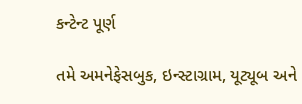કન્ટેન્ટ પૂર્ણ

તમે અમનેફેસબુક, ઇન્સ્ટાગ્રામ, યૂટ્યૂબ અને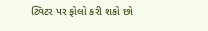ટ્વિટર પર ફોલો કરી શકો છો